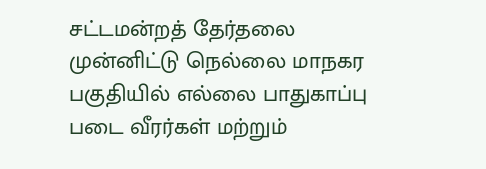சட்டமன்றத் தேர்தலை முன்னிட்டு நெல்லை மாநகர பகுதியில் எல்லை பாதுகாப்பு படை வீரர்கள் மற்றும்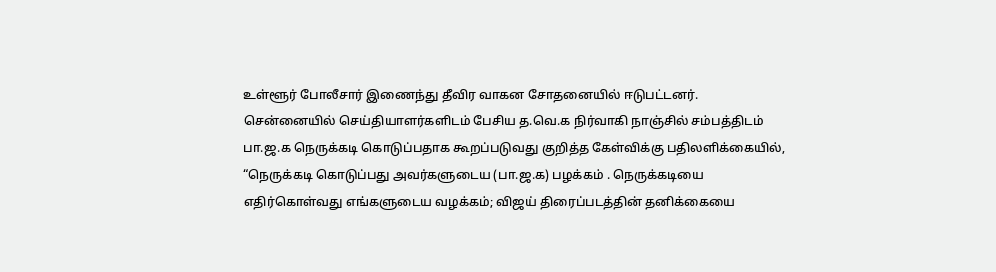உள்ளூர் போலீசார் இணைந்து தீவிர வாகன சோதனையில் ஈடுபட்டனர்.
சென்னையில் செய்தியாளர்களிடம் பேசிய த.வெ.க நிர்வாகி நாஞ்சில் சம்பத்திடம் பா.ஜ.க நெருக்கடி கொடுப்பதாக கூறப்படுவது குறித்த கேள்விக்கு பதிலளிக்கையில், “நெருக்கடி கொடுப்பது அவர்களுடைய (பா.ஜ.க) பழக்கம் . நெருக்கடியை எதிர்கொள்வது எங்களுடைய வழக்கம்; விஜய் திரைப்படத்தின் தனிக்கையை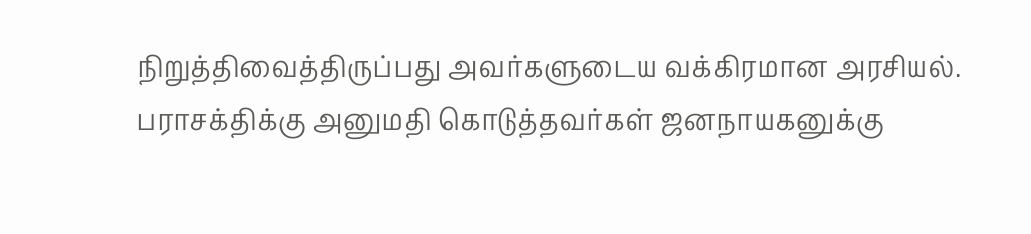நிறுத்திவைத்திருப்பது அவர்களுடைய வக்கிரமான அரசியல். பராசக்திக்கு அனுமதி கொடுத்தவர்கள் ஜனநாயகனுக்கு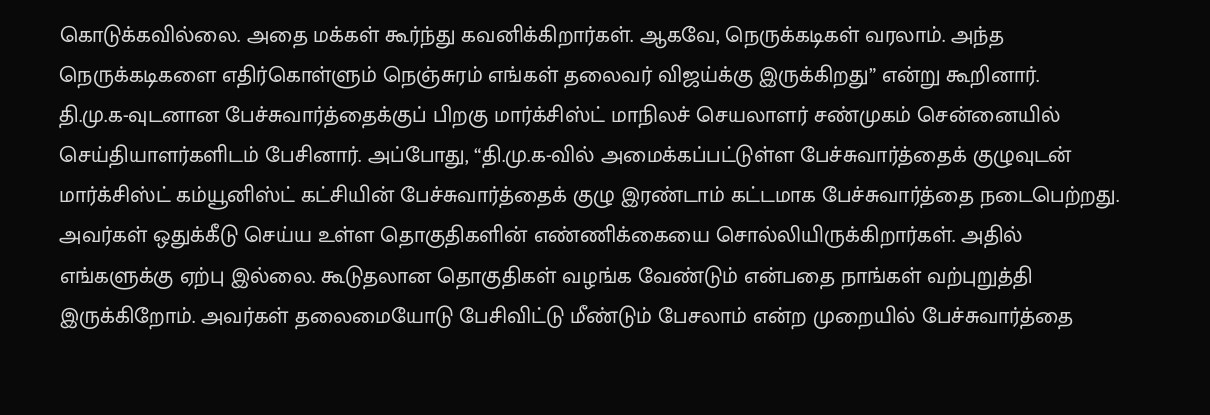கொடுக்கவில்லை. அதை மக்கள் கூர்ந்து கவனிக்கிறார்கள். ஆகவே, நெருக்கடிகள் வரலாம். அந்த நெருக்கடிகளை எதிர்கொள்ளும் நெஞ்சுரம் எங்கள் தலைவர் விஜய்க்கு இருக்கிறது” என்று கூறினார்.
தி.மு.க-வுடனான பேச்சுவார்த்தைக்குப் பிறகு மார்க்சிஸ்ட் மாநிலச் செயலாளர் சண்முகம் சென்னையில் செய்தியாளர்களிடம் பேசினார். அப்போது, “தி.மு.க-வில் அமைக்கப்பட்டுள்ள பேச்சுவார்த்தைக் குழுவுடன் மார்க்சிஸ்ட் கம்யூனிஸ்ட் கட்சியின் பேச்சுவார்த்தைக் குழு இரண்டாம் கட்டமாக பேச்சுவார்த்தை நடைபெற்றது. அவர்கள் ஒதுக்கீடு செய்ய உள்ள தொகுதிகளின் எண்ணிக்கையை சொல்லியிருக்கிறார்கள். அதில் எங்களுக்கு ஏற்பு இல்லை. கூடுதலான தொகுதிகள் வழங்க வேண்டும் என்பதை நாங்கள் வற்புறுத்தி இருக்கிறோம். அவர்கள் தலைமையோடு பேசிவிட்டு மீண்டும் பேசலாம் என்ற முறையில் பேச்சுவார்த்தை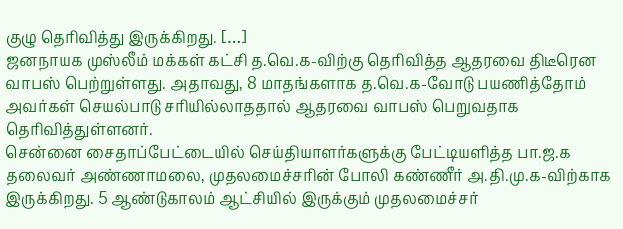குழு தெரிவித்து இருக்கிறது. […]
ஜனநாயக முஸ்லீம் மக்கள் கட்சி த.வெ.க-விற்கு தெரிவித்த ஆதரவை திடீரென வாபஸ் பெற்றுள்ளது. அதாவது, 8 மாதங்களாக த.வெ.க-வோடு பயணித்தோம் அவர்கள் செயல்பாடு சரியில்லாததால் ஆதரவை வாபஸ் பெறுவதாக தெரிவித்துள்ளனர்.
சென்னை சைதாப்பேட்டையில் செய்தியாளர்களுக்கு பேட்டியளித்த பா.ஜ.க தலைவர் அண்ணாமலை, முதலமைச்சரின் போலி கண்ணீர் அ.தி.மு.க-விற்காக இருக்கிறது. 5 ஆண்டுகாலம் ஆட்சியில் இருக்கும் முதலமைச்சர்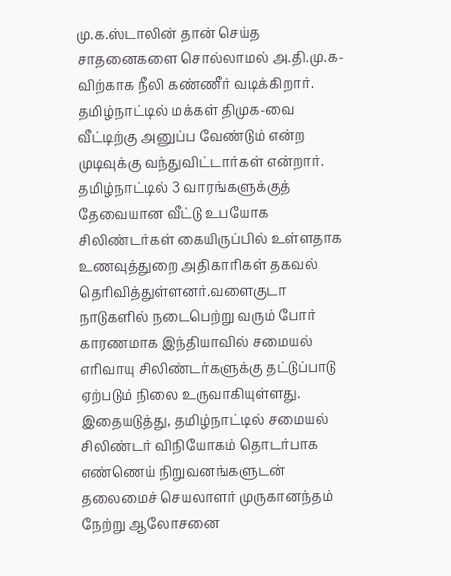மு.க.ஸ்டாலின் தான் செய்த சாதனைகளை சொல்லாமல் அ.தி.மு.க-விற்காக நீலி கண்ணீர் வடிக்கிறார். தமிழ்நாட்டில் மக்கள் திமுக-வை வீட்டிற்கு அனுப்ப வேண்டும் என்ற முடிவுக்கு வந்துவிட்டார்கள் என்றார்.
தமிழ்நாட்டில் 3 வாரங்களுக்குத் தேவையான வீட்டு உபயோக சிலிண்டர்கள் கையிருப்பில் உள்ளதாக உணவுத்துறை அதிகாரிகள் தகவல் தெரிவித்துள்ளனர்.வளைகுடா நாடுகளில் நடைபெற்று வரும் போர் காரணமாக இந்தியாவில் சமையல் எரிவாயு சிலிண்டர்களுக்கு தட்டுப்பாடு ஏற்படும் நிலை உருவாகியுள்ளது. இதையடுத்து, தமிழ்நாட்டில் சமையல் சிலிண்டர் விநியோகம் தொடர்பாக எண்ணெய் நிறுவனங்களுடன் தலைமைச் செயலாளர் முருகானந்தம் நேற்று ஆலோசனை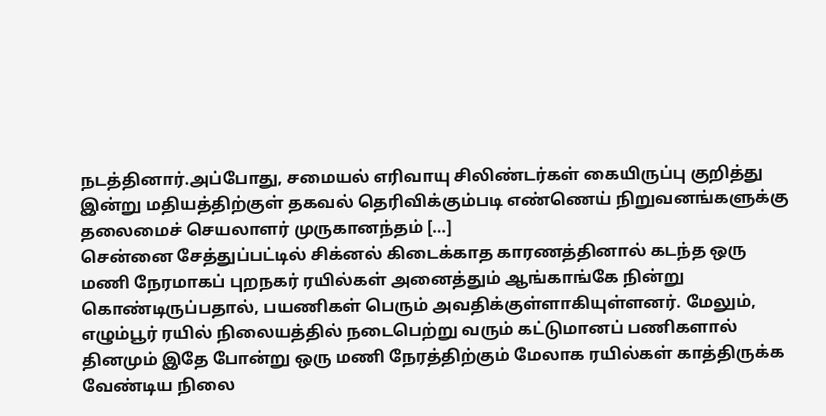நடத்தினார்.அப்போது, சமையல் எரிவாயு சிலிண்டர்கள் கையிருப்பு குறித்து இன்று மதியத்திற்குள் தகவல் தெரிவிக்கும்படி எண்ணெய் நிறுவனங்களுக்கு தலைமைச் செயலாளர் முருகானந்தம் […]
சென்னை சேத்துப்பட்டில் சிக்னல் கிடைக்காத காரணத்தினால் கடந்த ஒரு மணி நேரமாகப் புறநகர் ரயில்கள் அனைத்தும் ஆங்காங்கே நின்று கொண்டிருப்பதால், பயணிகள் பெரும் அவதிக்குள்ளாகியுள்ளனர். மேலும், எழும்பூர் ரயில் நிலையத்தில் நடைபெற்று வரும் கட்டுமானப் பணிகளால் தினமும் இதே போன்று ஒரு மணி நேரத்திற்கும் மேலாக ரயில்கள் காத்திருக்க வேண்டிய நிலை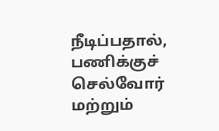நீடிப்பதால், பணிக்குச் செல்வோர் மற்றும்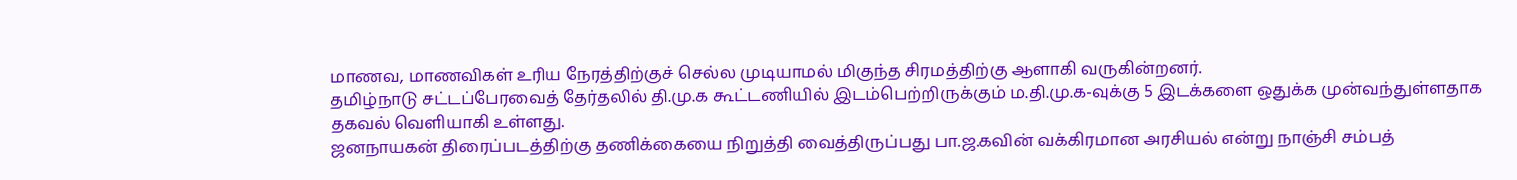மாணவ, மாணவிகள் உரிய நேரத்திற்குச் செல்ல முடியாமல் மிகுந்த சிரமத்திற்கு ஆளாகி வருகின்றனர்.
தமிழ்நாடு சட்டப்பேரவைத் தேர்தலில் தி.மு.க கூட்டணியில் இடம்பெற்றிருக்கும் ம.தி.மு.க-வுக்கு 5 இடக்களை ஒதுக்க முன்வந்துள்ளதாக தகவல் வெளியாகி உள்ளது.
ஜனநாயகன் திரைப்படத்திற்கு தணிக்கையை நிறுத்தி வைத்திருப்பது பா.ஜ.கவின் வக்கிரமான அரசியல் என்று நாஞ்சி சம்பத்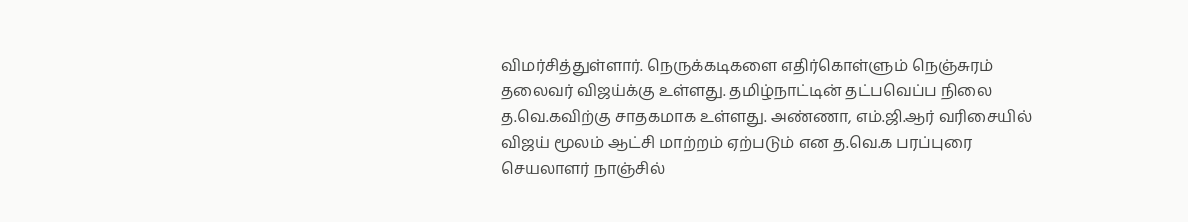விமர்சித்துள்ளார். நெருக்கடிகளை எதிர்கொள்ளும் நெஞ்சுரம் தலைவர் விஜய்க்கு உள்ளது. தமிழ்நாட்டின் தட்பவெப்ப நிலை த.வெ.கவிற்கு சாதகமாக உள்ளது. அண்ணா, எம்.ஜி.ஆர் வரிசையில் விஜய் மூலம் ஆட்சி மாற்றம் ஏற்படும் என த.வெ.க பரப்புரை செயலாளர் நாஞ்சில்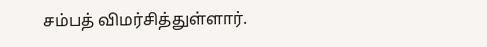சம்பத் விமர்சித்துள்ளார்.